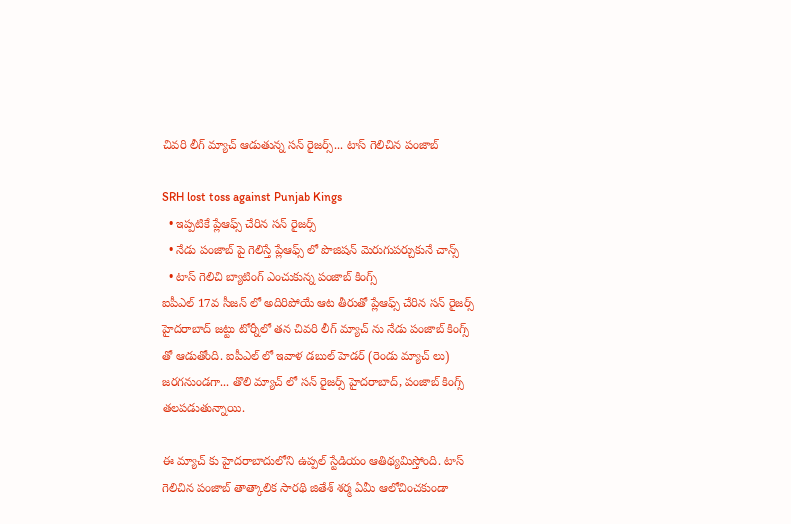చివరి లీగ్ మ్యాచ్ ఆడుతున్న సన్ రైజర్స్... టాస్ గెలిచిన పంజాబ్

SRH lost toss against Punjab Kings
  • ఇప్పటికే ప్లేఆఫ్స్ చేరిన సన్ రైజర్స్
  • నేడు పంజాబ్ పై గెలిస్తే ప్లేఆఫ్స్ లో పొజిషన్ మెరుగుపర్చుకునే చాన్స్
  • టాస్ గెలిచి బ్యాటింగ్ ఎంచుకున్న పంజాబ్ కింగ్స్
ఐపీఎల్ 17వ సీజన్ లో అదిరిపోయే ఆట తీరుతో ప్లేఆఫ్స్ చేరిన సన్ రైజర్స్ హైదరాబాద్ జట్టు టోర్నీలో తన చివరి లీగ్ మ్యాచ్ ను నేడు పంజాబ్ కింగ్స్ తో ఆడుతోంది. ఐపీఎల్ లో ఇవాళ డబుల్ హెడర్ (రెండు మ్యాచ్ లు) జరగనుండగా... తొలి మ్యాచ్ లో సన్ రైజర్స్ హైదరాబాద్, పంజాబ్ కింగ్స్ తలపడుతున్నాయి.

ఈ మ్యాచ్ కు హైదరాబాదులోని ఉప్పల్ స్టేడియం ఆతిథ్యమిస్తోంది. టాస్ గెలిచిన పంజాబ్ తాత్కాలిక సారథి జితేశ్ శర్మ ఏమీ ఆలోచించకుండా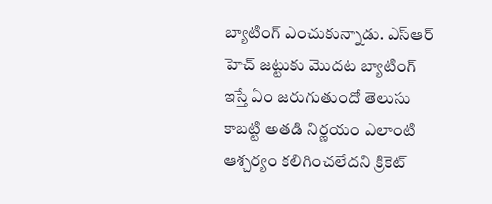బ్యాటింగ్ ఎంచుకున్నాడు. ఎస్ఆర్ హెచ్ జట్టుకు మొదట బ్యాటింగ్ ఇస్తే ఏం జరుగుతుందో తెలుసు కాబట్టి అతడి నిర్ణయం ఎలాంటి ఆశ్చర్యం కలిగించలేదని క్రికెట్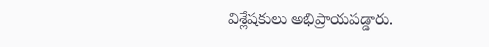విశ్లేషకులు అభిప్రాయపడ్డారు.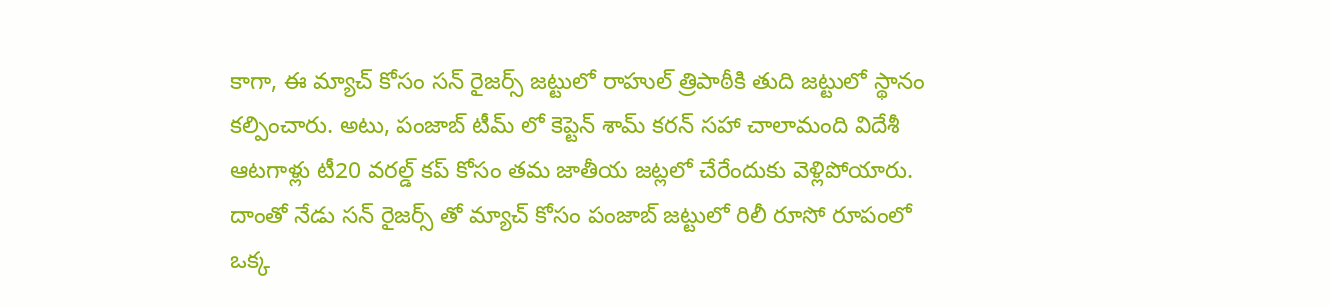కాగా, ఈ మ్యాచ్ కోసం సన్ రైజర్స్ జట్టులో రాహుల్ త్రిపాఠీకి తుది జట్టులో స్థానం కల్పించారు. అటు, పంజాబ్ టీమ్ లో కెప్టెన్ శామ్ కరన్ సహా చాలామంది విదేశీ ఆటగాళ్లు టీ20 వరల్డ్ కప్ కోసం తమ జాతీయ జట్లలో చేరేందుకు వెళ్లిపోయారు. దాంతో నేడు సన్ రైజర్స్ తో మ్యాచ్ కోసం పంజాబ్ జట్టులో రిలీ రూసో రూపంలో ఒక్క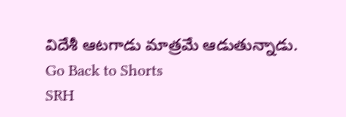విదేశీ ఆటగాడు మాత్రమే ఆడుతున్నాడు.
Go Back to Shorts
SRH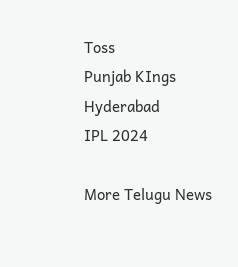Toss
Punjab KIngs
Hyderabad
IPL 2024

More Telugu News